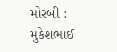મોરબી : મુકેશભાઈ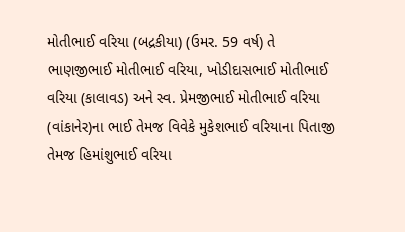મોતીભાઈ વરિયા (બદ્રકીયા) (ઉમર. 59 વર્ષ) તે ભાણજીભાઈ મોતીભાઈ વરિયા, ખોડીદાસભાઈ મોતીભાઈ વરિયા (કાલાવડ) અને સ્વ. પ્રેમજીભાઈ મોતીભાઈ વરિયા (વાંકાનેર)ના ભાઈ તેમજ વિવેકે મુકેશભાઈ વરિયાના પિતાજી તેમજ હિમાંશુભાઈ વરિયા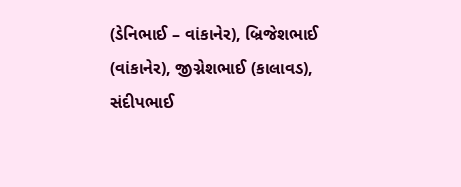(ડેનિભાઈ – વાંકાનેર), બ્રિજેશભાઈ (વાંકાનેર), જીગ્નેશભાઈ (કાલાવડ), સંદીપભાઈ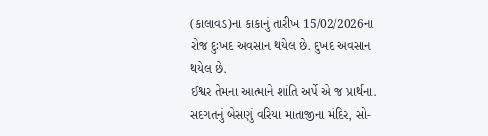(કાલાવડ)ના કાકાનું તારીખ 15/02/2026ના રોજ દુઃખદ અવસાન થયેલ છે. દુખદ અવસાન થયેલ છે.
ઈશ્વર તેમના આત્માને શાંતિ અર્પે એ જ પ્રાર્થના.
સદગતનું બેસણું વરિયા માતાજીના મંદિર, સો-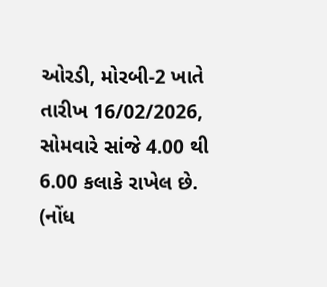ઓરડી, મોરબી-2 ખાતે તારીખ 16/02/2026, સોમવારે સાંજે 4.00 થી 6.00 કલાકે રાખેલ છે.
(નોંધ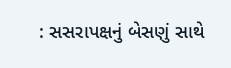: સસરાપક્ષનું બેસણું સાથે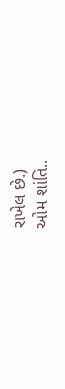રાખેલ છે.)
ઓમ શાંતિ..